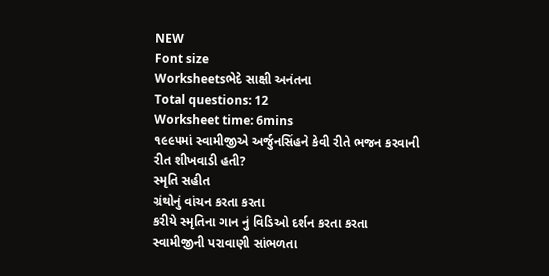NEW
Font size
Worksheetsભેદે સાક્ષી અનંતના
Total questions: 12
Worksheet time: 6mins
૧૯૯૫માં સ્વામીજીએ અર્જુનસિંહને કેવી રીતે ભજન કરવાની રીત શીખવાડી હતી?
સ્મૃતિ સહીત
ગ્રંથોનું વાંચન કરતા કરતા
કરીયે સ્મૃતિના ગાન નું વિડિઓ દર્શન કરતા કરતા
સ્વામીજીની પરાવાણી સાંભળતા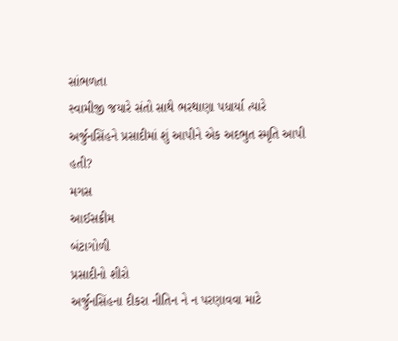સાંભળતા
સ્વામીજી જયારે સંતો સાથે ભરથાણા પધાર્યા ત્યારે અર્જુનસિંહને પ્રસાદીમાં શું આપીને એક અદભુત સ્મૃતિ આપી હતી?
મગસ
આઈસક્રીમ
બંટાગોળી
પ્રસાદીનો શીરો
અર્જુનસિંહના દીકરા નીતિન ને ન પરણાવવા માટે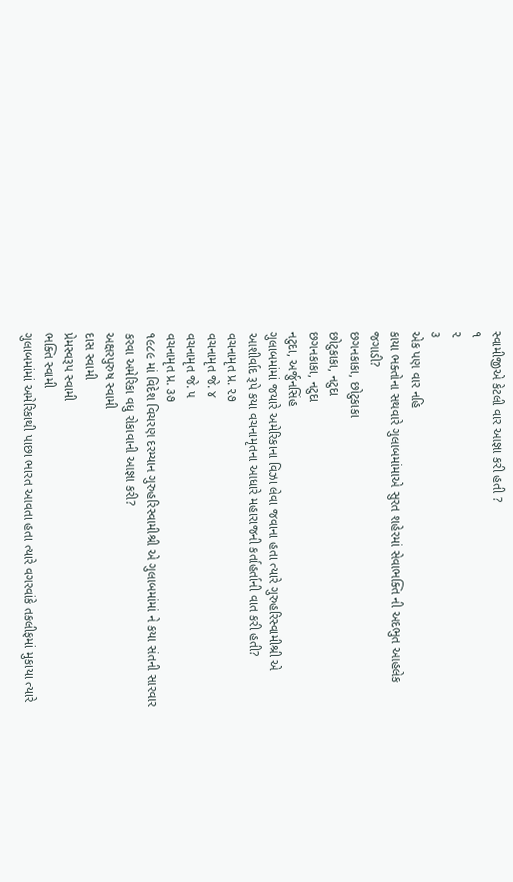સ્વામીજીએ કેટલી વાર આજ્ઞા કરી હતી ?
૧
૨
૩
એક પણ વાર નહિ
કાયા ભક્તોના સથવારે ગુલાબમાંમાએ સુરત શહેરમાં સેવાભક્તિ ની અદભુત આહલેક જગાડી?
છગનકાકા, છોટુકાકા
છોટુકાકા, નટુદા
છગનકાકા, નટુદા
નટુદા, અર્જુનસિંહ
ગુલાબમાંમાં જયારે અમેરિકાના વિઝા લેવા જવાના હતા ત્યારે ગુરુહરિસ્વામીશ્રી એ આશીર્વાદ રૂપે કયા વચનામૃતના આધારે મહારાજની કર્તાહર્તાની વાત કરી હતી?
વચનામૃત પ્ર. ૨૭
વચનામૃત જે. ૪
વચનામૃત જે. ૫
વચનામૃત પ્ર. ૩૭
૧૯૮૯ માં વિદેશ વિચરણ દરમ્યાન ગુરુહરિસ્વામીશ્રી એ ગુલાબમાંમાં ને કયા સંતની સારવાર કરવા અમેરિકા વધુ રોકાવાની આજ્ઞા કરી?
અક્ષરપુરુષ સ્વામી
દાસ સ્વામી
પ્રેમસ્વરૂપ સ્વામી
ભક્તિ સ્વામી
ગુલાબમાંમાં અમેરિકાથી પાછા ભારત આવતા હતા ત્યારે વગરવાંકે તકલીફમાં મુકાયા ત્યારે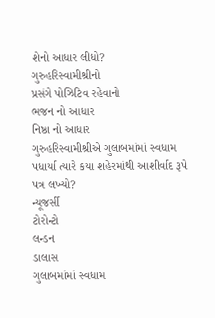શેનો આધાર લીધો?
ગુરુહરિસ્વામીશ્રીનો
પ્રસંગે પોઝિટિવ રહેવાનો
ભજન નો આધાર
નિષ્ઠા નો આધાર
ગુરુહરિસ્વામીશ્રીએ ગુલાબમાંમાં સ્વધામ પધાર્યા ત્યારે કયા શહેરમાંથી આશીર્વાદ રૂપે પત્ર લખ્યો?
ન્યૂજર્સી
ટોરોન્ટો
લન્ડન
ડાલાસ
ગુલાબમાંમાં સ્વધામ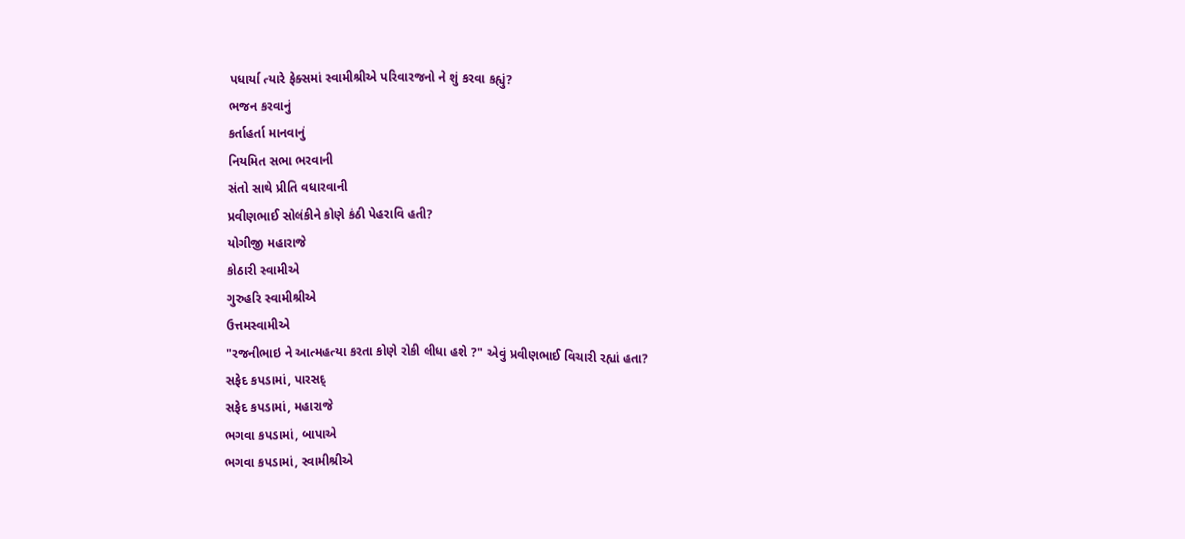પધાર્યા ત્યારે ફેક્સમાં સ્વામીશ્રીએ પરિવારજનો ને શું કરવા કહ્યું?
ભજન કરવાનું
કર્તાહર્તા માનવાનું
નિયમિત સભા ભરવાની
સંતો સાથે પ્રીતિ વધારવાની
પ્રવીણભાઈ સોલંકીને કોણે કંઠી પેહરાવિ હતી?
યોગીજી મહારાજે
કોઠારી સ્વામીએ
ગુરુહરિ સ્વામીશ્રીએ
ઉત્તમસ્વામીએ
"રજનીભાઇ ને આત્મહત્યા કરતા કોણે રોકી લીધા હશે ?" એવું પ્રવીણભાઈ વિચારી રહ્યાં હતા?
સફેદ કપડામાં, પારસદ્
સફેદ કપડામાં, મહારાજે
ભગવા કપડામાં, બાપાએ
ભગવા કપડામાં, સ્વામીશ્રીએ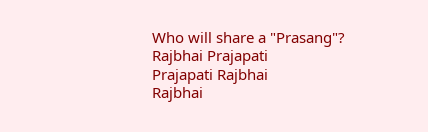Who will share a "Prasang"?
Rajbhai Prajapati
Prajapati Rajbhai
Rajbhai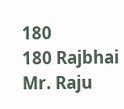180
180 Rajbhai
Mr. Raju